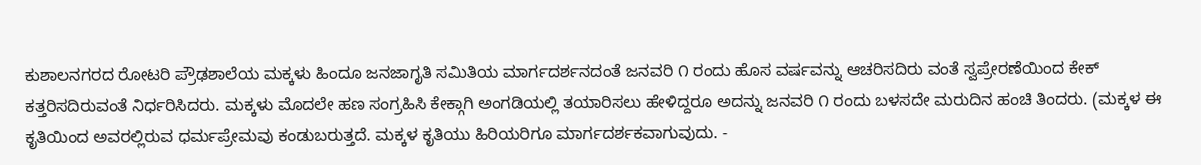ಕುಶಾಲನಗರದ ರೋಟರಿ ಪ್ರೌಢಶಾಲೆಯ ಮಕ್ಕಳು ಹಿಂದೂ ಜನಜಾಗೃತಿ ಸಮಿತಿಯ ಮಾರ್ಗದರ್ಶನದಂತೆ ಜನವರಿ ೧ ರಂದು ಹೊಸ ವರ್ಷವನ್ನು ಆಚರಿಸದಿರು ವಂತೆ ಸ್ವಪ್ರೇರಣೆಯಿಂದ ಕೇಕ್ ಕತ್ತರಿಸದಿರುವಂತೆ ನಿರ್ಧರಿಸಿದರು. ಮಕ್ಕಳು ಮೊದಲೇ ಹಣ ಸಂಗ್ರಹಿಸಿ ಕೇಕ್ಗಾಗಿ ಅಂಗಡಿಯಲ್ಲಿ ತಯಾರಿಸಲು ಹೇಳಿದ್ದರೂ ಅದನ್ನು ಜನವರಿ ೧ ರಂದು ಬಳಸದೇ ಮರುದಿನ ಹಂಚಿ ತಿಂದರು. (ಮಕ್ಕಳ ಈ ಕೃತಿಯಿಂದ ಅವರಲ್ಲಿರುವ ಧರ್ಮಪ್ರೇಮವು ಕಂಡುಬರುತ್ತದೆ. ಮಕ್ಕಳ ಕೃತಿಯು ಹಿರಿಯರಿಗೂ ಮಾರ್ಗದರ್ಶಕವಾಗುವುದು. -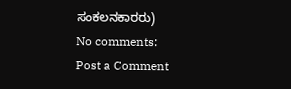ಸಂಕಲನಕಾರರು)
No comments:
Post a Comment